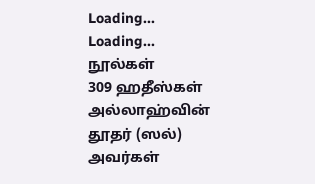Loading...
Loading...
நூல்கள்
309 ஹதீஸ்கள்
அல்லாஹ்வின் தூதர் (ஸல்) அவர்கள்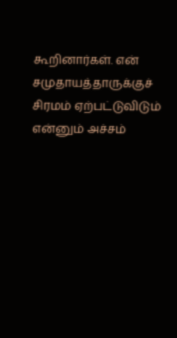கூறினார்கள். என் சமுதாயத்தாருக்குச் சிரமம் ஏற்பட்டுவிடும் என்னும் அச்சம்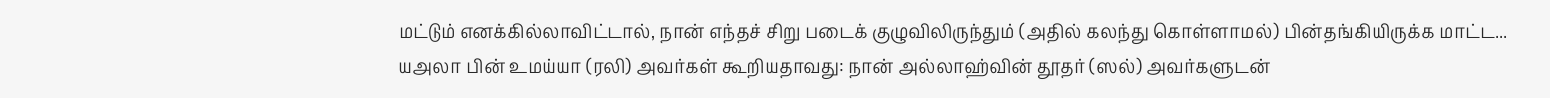மட்டும் எனக்கில்லாவிட்டால், நான் எந்தச் சிறு படைக் குழுவிலிருந்தும் (அதில் கலந்து கொள்ளாமல்) பின்தங்கியிருக்க மாட்ட...
யஅலா பின் உமய்யா (ரலி) அவர்கள் கூறியதாவது: நான் அல்லாஹ்வின் தூதர் (ஸல்) அவர்களுடன்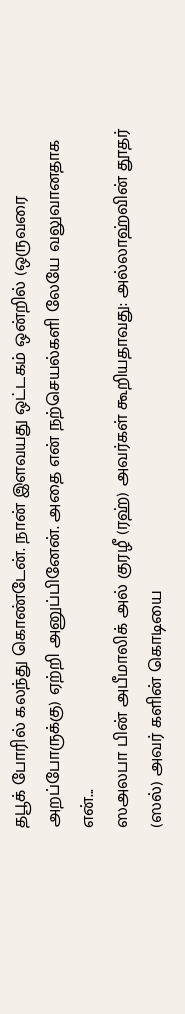தபூக் போரில் கலந்து கொண்டேன். நான் இளவயது ஒட்டகம் ஒன்றில் (ஒருவரை அறப்போருக்கு) ஏற்றி அனுப்பினேன். அதை என் நற்செயல்களி லேயே வலுவானதாக என்...
ஸஅலபா பின் அபீமாலிக் அல் குரழீ (ரஹ்) அவர்கள் கூறியதாவது: அல்லாஹ்வின் தூதர் (ஸல்) அவர் களின் கொடியை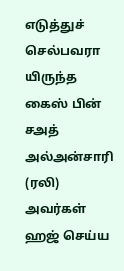எடுத்துச் செல்பவரா யிருந்த கைஸ் பின் சஅத் அல்அன்சாரி (ரலி) அவர்கள் ஹஜ் செய்ய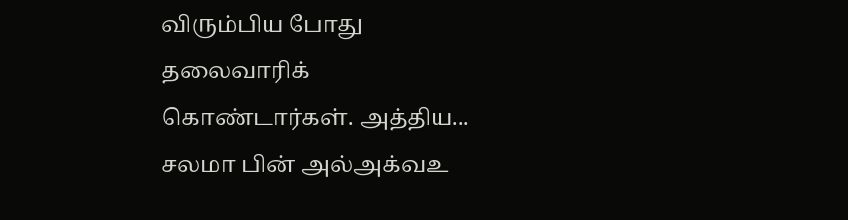விரும்பிய போது தலைவாரிக் கொண்டார்கள். அத்திய...
சலமா பின் அல்அக்வஉ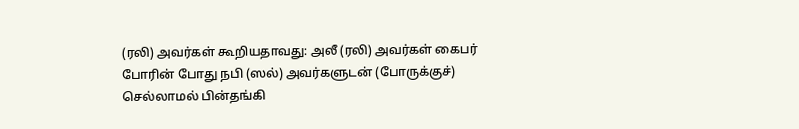(ரலி) அவர்கள் கூறியதாவது: அலீ (ரலி) அவர்கள் கைபர் போரின் போது நபி (ஸல்) அவர்களுடன் (போருக்குச்) செல்லாமல் பின்தங்கி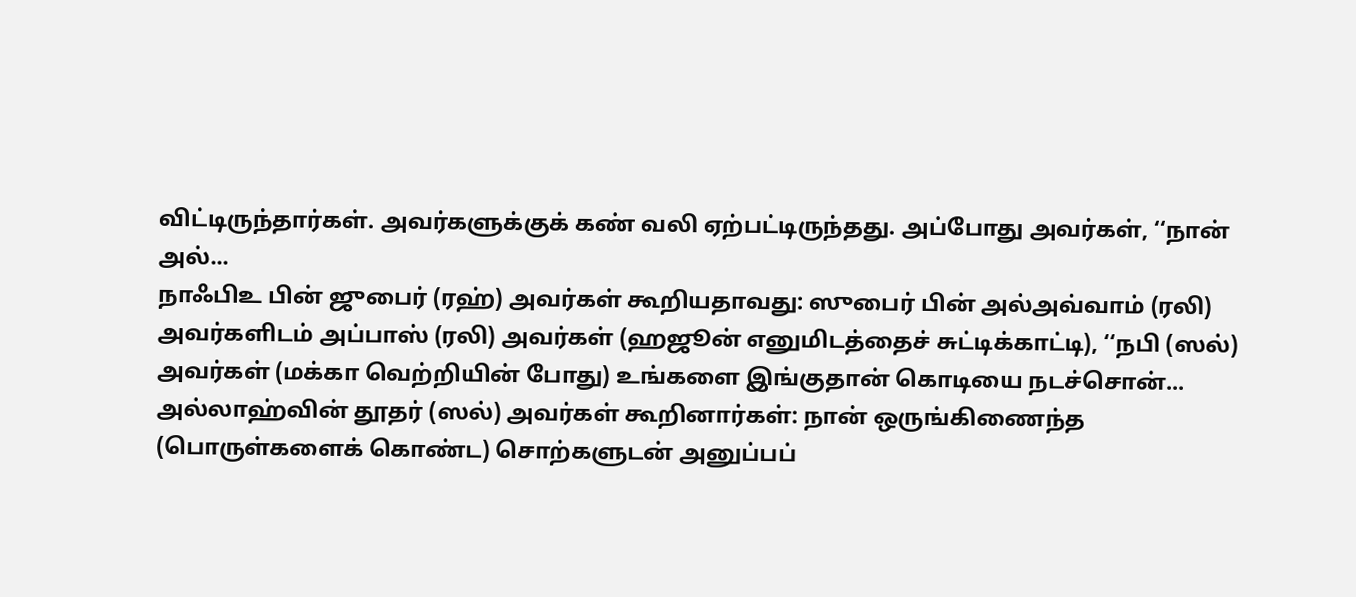விட்டிருந்தார்கள். அவர்களுக்குக் கண் வலி ஏற்பட்டிருந்தது. அப்போது அவர்கள், ‘‘நான் அல்...
நாஃபிஉ பின் ஜுபைர் (ரஹ்) அவர்கள் கூறியதாவது: ஸுபைர் பின் அல்அவ்வாம் (ரலி) அவர்களிடம் அப்பாஸ் (ரலி) அவர்கள் (ஹஜூன் எனுமிடத்தைச் சுட்டிக்காட்டி), ‘‘நபி (ஸல்) அவர்கள் (மக்கா வெற்றியின் போது) உங்களை இங்குதான் கொடியை நடச்சொன்...
அல்லாஹ்வின் தூதர் (ஸல்) அவர்கள் கூறினார்கள்: நான் ஒருங்கிணைந்த (பொருள்களைக் கொண்ட) சொற்களுடன் அனுப்பப்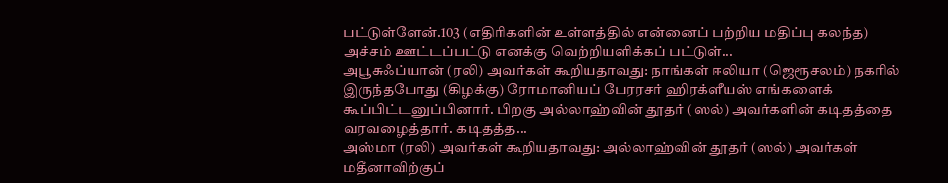பட்டுள்ளேன்.103 (எதிரிகளின் உள்ளத்தில் என்னைப் பற்றிய மதிப்பு கலந்த) அச்சம் ஊட்டப்பட்டு எனக்கு வெற்றியளிக்கப் பட்டுள்...
அபூசுஃப்யான் (ரலி) அவர்கள் கூறியதாவது: நாங்கள் ஈலியா (ஜெரூசலம்) நகரில் இருந்தபோது (கிழக்கு) ரோமானியப் பேரரசர் ஹிரக்ளீயஸ் எங்களைக் கூப்பிட்டனுப்பினார். பிறகு அல்லாஹ்வின் தூதர் (ஸல்) அவர்களின் கடிதத்தை வரவழைத்தார். கடிதத்த...
அஸ்மா (ரலி) அவர்கள் கூறியதாவது: அல்லாஹ்வின் தூதர் (ஸல்) அவர்கள் மதீனாவிற்குப்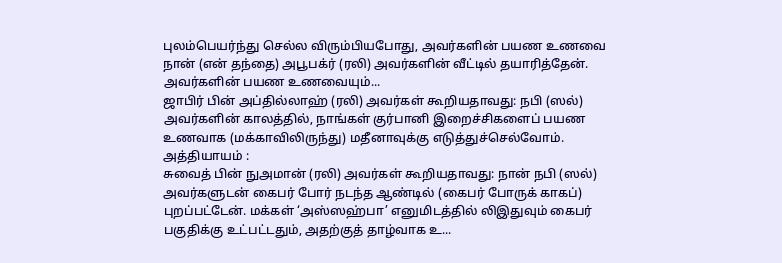புலம்பெயர்ந்து செல்ல விரும்பியபோது, அவர்களின் பயண உணவை நான் (என் தந்தை) அபூபக்ர் (ரலி) அவர்களின் வீட்டில் தயாரித்தேன். அவர்களின் பயண உணவையும்...
ஜாபிர் பின் அப்தில்லாஹ் (ரலி) அவர்கள் கூறியதாவது: நபி (ஸல்) அவர்களின் காலத்தில், நாங்கள் குர்பானி இறைச்சிகளைப் பயண உணவாக (மக்காவிலிருந்து) மதீனாவுக்கு எடுத்துச்செல்வோம். அத்தியாயம் :
சுவைத் பின் நுஅமான் (ரலி) அவர்கள் கூறியதாவது: நான் நபி (ஸல்) அவர்களுடன் கைபர் போர் நடந்த ஆண்டில் (கைபர் போருக் காகப்) புறப்பட்டேன். மக்கள் ‘அஸ்ஸஹ்பா’ எனுமிடத்தில் லிஇதுவும் கைபர் பகுதிக்கு உட்பட்டதும், அதற்குத் தாழ்வாக உ...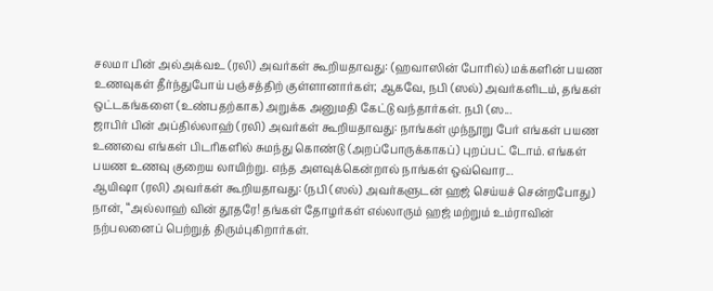சலமா பின் அல்அக்வஉ (ரலி) அவர்கள் கூறியதாவது: (ஹவாஸின் போரில்) மக்களின் பயண உணவுகள் தீர்ந்துபோய் பஞ்சத்திற் குள்ளானார்கள்; ஆகவே, நபி (ஸல்) அவர்களிடம், தங்கள் ஒட்டகங்களை (உண்பதற்காக) அறுக்க அனுமதி கேட்டு வந்தார்கள். நபி (ஸ...
ஜாபிர் பின் அப்தில்லாஹ் (ரலி) அவர்கள் கூறியதாவது: நாங்கள் முந்நூறு பேர் எங்கள் பயண உணவை எங்கள் பிடரிகளில் சுமந்து கொண்டு (அறப்போருக்காகப்) புறப்பட் டோம். எங்கள் பயண உணவு குறைய லாயிற்று. எந்த அளவுக்கென்றால் நாங்கள் ஒவ்வொர...
ஆயிஷா (ரலி) அவர்கள் கூறியதாவது: (நபி (ஸல்) அவர்களுடன் ஹஜ் செய்யச் சென்றபோது) நான், ‘‘அல்லாஹ் வின் தூதரே! தங்கள் தோழர்கள் எல்லாரும் ஹஜ் மற்றும் உம்ராவின் நற்பலனைப் பெற்றுத் திரும்புகிறார்கள்.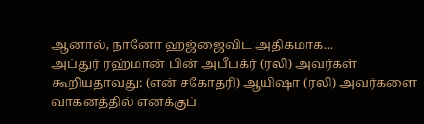ஆனால், நானோ ஹஜ்ஜைவிட அதிகமாக...
அப்துர் ரஹ்மான் பின் அபீபக்ர் (ரலி) அவர்கள் கூறியதாவது: (என் சகோதரி) ஆயிஷா (ரலி) அவர்களை வாகனத்தில் எனக்குப்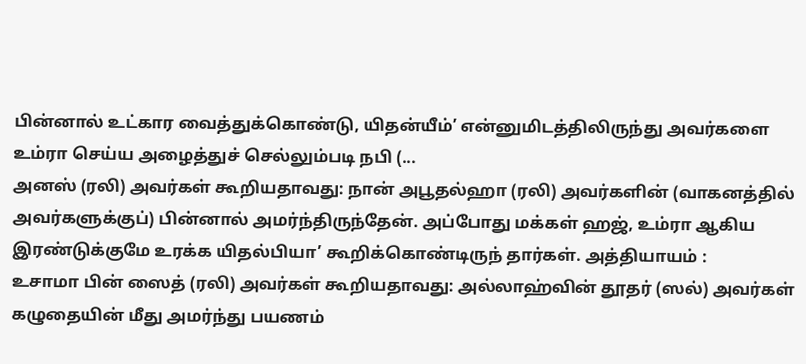பின்னால் உட்கார வைத்துக்கொண்டு, யிதன்யீம்’ என்னுமிடத்திலிருந்து அவர்களை உம்ரா செய்ய அழைத்துச் செல்லும்படி நபி (...
அனஸ் (ரலி) அவர்கள் கூறியதாவது: நான் அபூதல்ஹா (ரலி) அவர்களின் (வாகனத்தில் அவர்களுக்குப்) பின்னால் அமர்ந்திருந்தேன். அப்போது மக்கள் ஹஜ், உம்ரா ஆகிய இரண்டுக்குமே உரக்க யிதல்பியா’ கூறிக்கொண்டிருந் தார்கள். அத்தியாயம் :
உசாமா பின் ஸைத் (ரலி) அவர்கள் கூறியதாவது: அல்லாஹ்வின் தூதர் (ஸல்) அவர்கள் கழுதையின் மீது அமர்ந்து பயணம்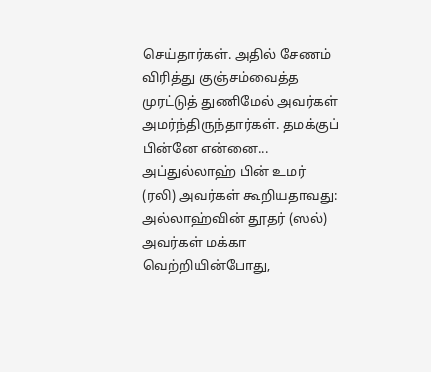செய்தார்கள். அதில் சேணம் விரித்து குஞ்சம்வைத்த முரட்டுத் துணிமேல் அவர்கள் அமர்ந்திருந்தார்கள். தமக்குப் பின்னே என்னை...
அப்துல்லாஹ் பின் உமர் (ரலி) அவர்கள் கூறியதாவது: அல்லாஹ்வின் தூதர் (ஸல்) அவர்கள் மக்கா வெற்றியின்போது,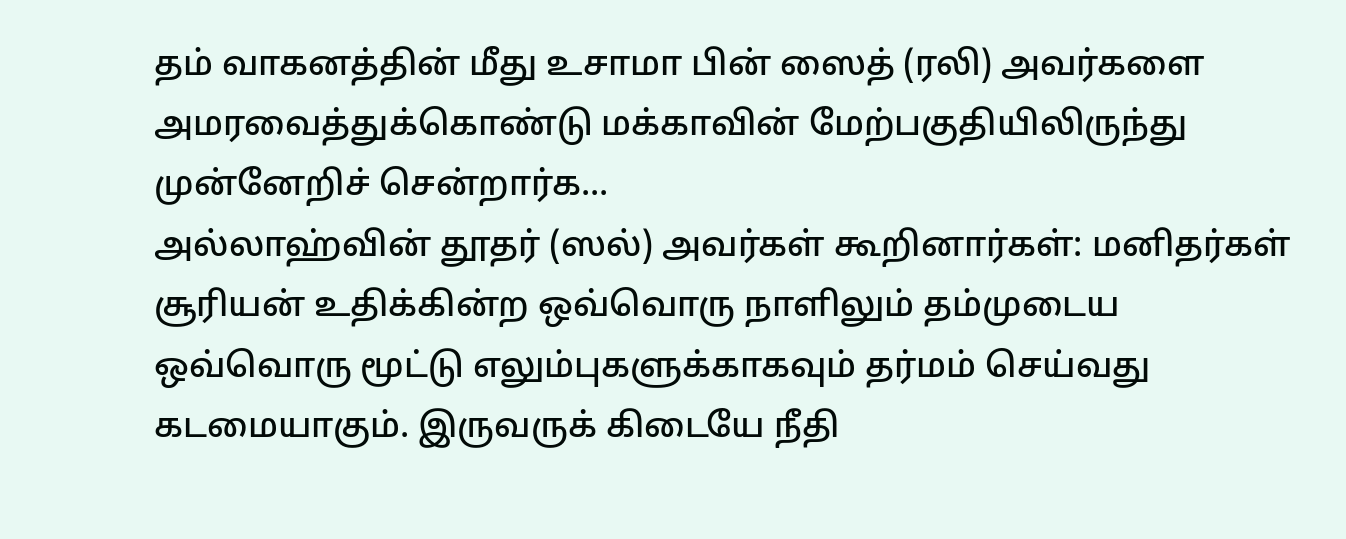தம் வாகனத்தின் மீது உசாமா பின் ஸைத் (ரலி) அவர்களை அமரவைத்துக்கொண்டு மக்காவின் மேற்பகுதியிலிருந்து முன்னேறிச் சென்றார்க...
அல்லாஹ்வின் தூதர் (ஸல்) அவர்கள் கூறினார்கள்: மனிதர்கள் சூரியன் உதிக்கின்ற ஒவ்வொரு நாளிலும் தம்முடைய ஒவ்வொரு மூட்டு எலும்புகளுக்காகவும் தர்மம் செய்வது கடமையாகும். இருவருக் கிடையே நீதி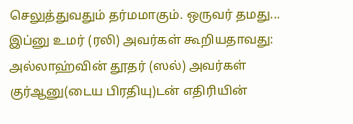செலுத்துவதும் தர்மமாகும். ஒருவர் தமது...
இப்னு உமர் (ரலி) அவர்கள் கூறியதாவது: அல்லாஹ்வின் தூதர் (ஸல்) அவர்கள் குர்ஆனு(டைய பிரதியு)டன் எதிரியின்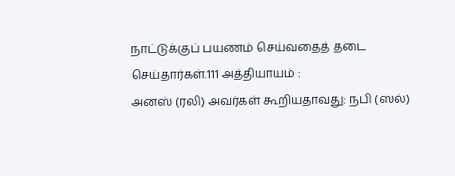நாட்டுக்குப் பயணம் செய்வதைத் தடை செய்தார்கள்.111 அத்தியாயம் :
அனஸ் (ரலி) அவர்கள் கூறியதாவது: நபி (ஸல்)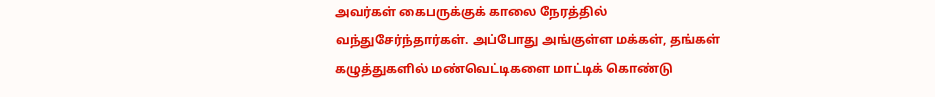அவர்கள் கைபருக்குக் காலை நேரத்தில் வந்துசேர்ந்தார்கள். அப்போது அங்குள்ள மக்கள், தங்கள் கழுத்துகளில் மண்வெட்டிகளை மாட்டிக் கொண்டு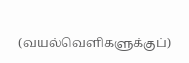(வயல்வெளிகளுக்குப்)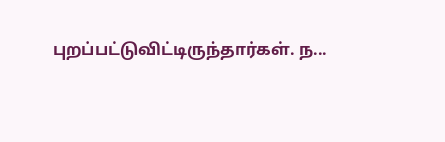புறப்பட்டுவிட்டிருந்தார்கள். ந...